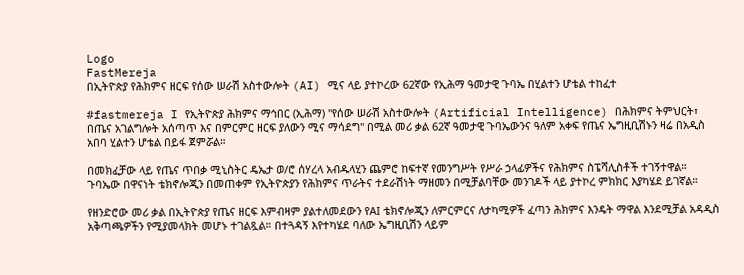Logo
FastMereja
በኢትዮጵያ የሕክምና ዘርፍ የሰው ሠራሽ አስተውሎት (AI) ሚና ላይ ያተኮረው 62ኛው የኢሕማ ዓመታዊ ጉባኤ በሂልተን ሆቴል ተከፈተ

#fastmereja I የኢትዮጵያ ሕክምና ማኅበር (ኢሕማ) "የሰው ሠራሽ አስተውሎት (Artificial Intelligence) በሕክምና ትምህርት፣ በጤና አገልግሎት አሰጣጥ እና በምርምር ዘርፍ ያለውን ሚና ማሳደግ" በሚል መሪ ቃል 62ኛ ዓመታዊ ጉባኤውንና ዓለም አቀፍ የጤና ኤግዚቢሽኑን ዛሬ በአዲስ አበባ ሂልተን ሆቴል በይፋ ጀምሯል።

በመክፈቻው ላይ የጤና ጥበቃ ሚኒስትር ዴኤታ ወ/ሮ ሰሃረላ አብዱላሂን ጨምሮ ከፍተኛ የመንግሥት የሥራ ኃላፊዎችና የሕክምና ስፔሻሊስቶች ተገኝተዋል። ጉባኤው በዋናነት ቴክኖሎጂን በመጠቀም የኢትዮጵያን የሕክምና ጥራትና ተደራሽነት ማዘመን በሚቻልባቸው መንገዶች ላይ ያተኮረ ምክክር እያካሄደ ይገኛል።

የዘንድሮው መሪ ቃል በኢትዮጵያ የጤና ዘርፍ እምብዛም ያልተለመደውን የAI ቴክኖሎጂን ለምርምርና ለታካሚዎች ፈጣን ሕክምና እንዴት ማዋል እንደሚቻል አዳዲስ አቅጣጫዎችን የሚያመላክት መሆኑ ተገልጿል። በተጓዳኝ እየተካሄደ ባለው ኤግዚቢሽን ላይም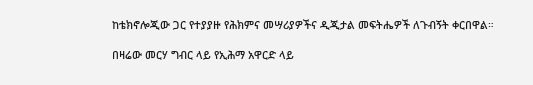ከቴክኖሎጂው ጋር የተያያዙ የሕክምና መሣሪያዎችና ዲጂታል መፍትሔዎች ለጉብኝት ቀርበዋል።

በዛሬው መርሃ ግብር ላይ የኢሕማ አዋርድ ላይ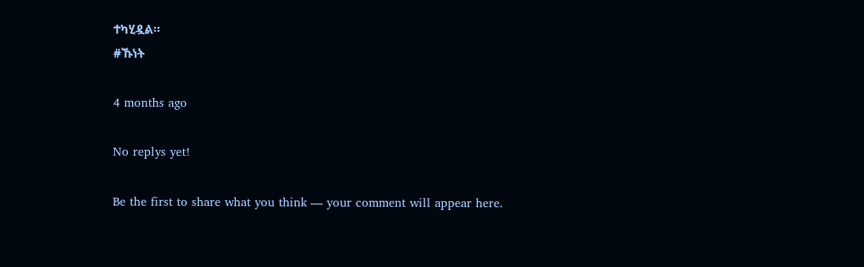ተካሂዷል።
#ኹነት

4 months ago

No replys yet!

Be the first to share what you think — your comment will appear here.